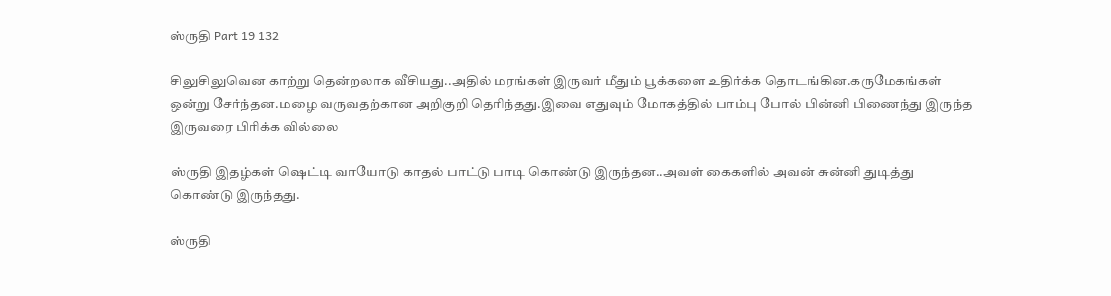ஸ்ருதி Part 19 132

சிலுசிலுவென காற்று தென்றலாக வீசியது..அதில் மரங்கள் இருவர் மீதும் பூக்களை உதிர்க்க தொடங்கின.கருமேகங்கள் ஒன்று சேர்ந்தன.மழை வருவதற்கான அறிகுறி தெரிந்தது.இவை எதுவும் மோகத்தில் பாம்பு போல் பின்னி பிணைந்து இருந்த இருவரை பிரிக்க வில்லை

ஸ்ருதி இதழ்கள் ஷெட்டி வாயோடு காதல் பாட்டு பாடி கொண்டு இருந்தன..அவள் கைகளில் அவன் சுன்னி துடித்து கொண்டு இருந்தது.

ஸ்ருதி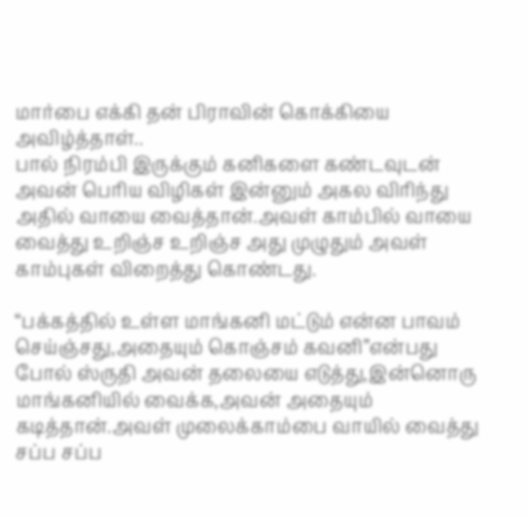மார்பை எக்கி தன் பிராவின் கொக்கியை அவிழ்த்தாள்..
பால் நிரம்பி இருக்கும் கனிகளை கண்டவுடன் அவன் பெரிய விழிகள் இன்னும் அகல விரிந்து அதில் வாயை வைத்தான்.அவள் காம்பில் வாயை வைத்து உறிஞ்ச உறிஞ்ச அது முழுதும் அவள் காம்புகள் விறைத்து கொண்டது.

“பக்கத்தில் உள்ள மாங்கனி மட்டும் என்ன பாவம் செய்ஞ்சது,அதையும் கொஞ்சம் கவனி”என்பது போல் ஸ்ருதி அவன் தலையை எடுத்து,இன்னொரு மாங்கனியில் வைக்க,அவன் அதையும் கடித்தான்.அவள் முலைக்காம்பை வாயில் வைத்து சப்ப சப்ப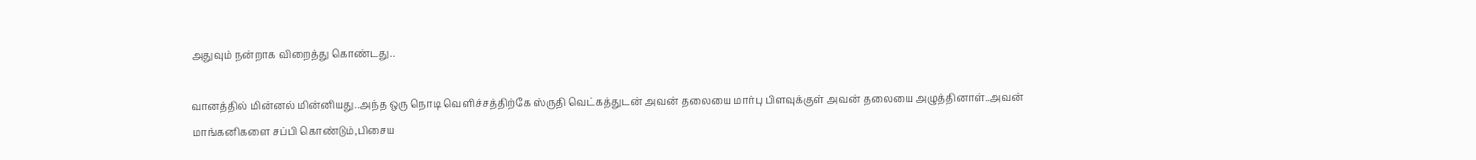அதுவும் நன்றாக விறைத்து கொண்டது..

வானத்தில் மின்னல் மின்னியது..அந்த ஒரு நொடி வெளிச்சத்திற்கே ஸ்ருதி வெட்கத்துடன் அவன் தலையை மார்பு பிளவுக்குள் அவன் தலையை அழுத்தினாள்..அவன் மாங்கனிகளை சப்பி கொண்டும்,பிசைய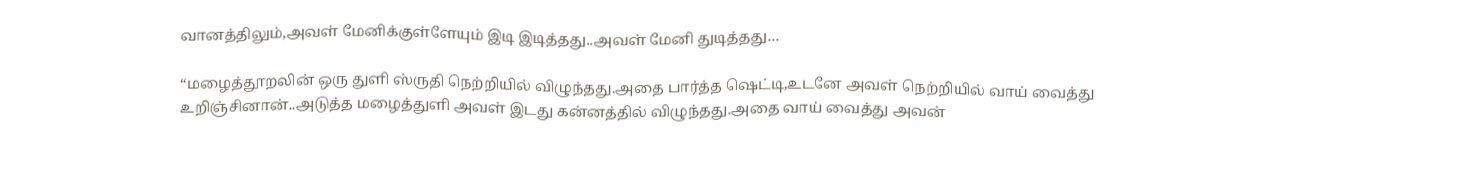வானத்திலும்,அவள் மேனிக்குள்ளேயும் இடி இடித்தது..அவள் மேனி துடித்தது…

“மழைத்தூறலின் ஒரு துளி ஸ்ருதி நெற்றியில் விழுந்தது.அதை பார்த்த ஷெட்டி,உடனே அவள் நெற்றியில் வாய் வைத்து உறிஞ்சினான்..அடுத்த மழைத்துளி அவள் இடது கன்னத்தில் விழுந்தது.அதை வாய் வைத்து அவன்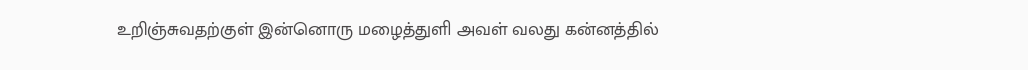உறிஞ்சுவதற்குள் இன்னொரு மழைத்துளி அவள் வலது கன்னத்தில்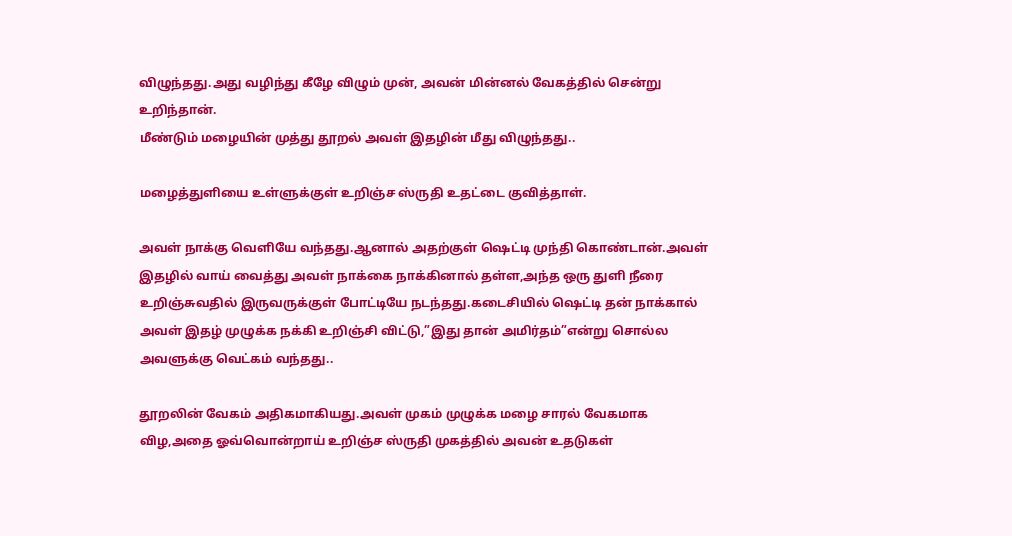விழுந்தது.அது வழிந்து கீழே விழும் முன், அவன் மின்னல் வேகத்தில் சென்று உறிந்தான்.
மீண்டும் மழையின் முத்து தூறல் அவள் இதழின் மீது விழுந்தது..

மழைத்துளியை உள்ளுக்குள் உறிஞ்ச ஸ்ருதி உதட்டை குவித்தாள்.

அவள் நாக்கு வெளியே வந்தது.ஆனால் அதற்குள் ஷெட்டி முந்தி கொண்டான்.அவள் இதழில் வாய் வைத்து அவள் நாக்கை நாக்கினால் தள்ள,அந்த ஒரு துளி நீரை உறிஞ்சுவதில் இருவருக்குள் போட்டியே நடந்தது.கடைசியில் ஷெட்டி தன் நாக்கால் அவள் இதழ் முழுக்க நக்கி உறிஞ்சி விட்டு,”இது தான் அமிர்தம்”என்று சொல்ல அவளுக்கு வெட்கம் வந்தது..

தூறலின் வேகம் அதிகமாகியது.அவள் முகம் முழுக்க மழை சாரல் வேகமாக விழ,அதை ஓவ்வொன்றாய் உறிஞ்ச ஸ்ருதி முகத்தில் அவன் உதடுகள்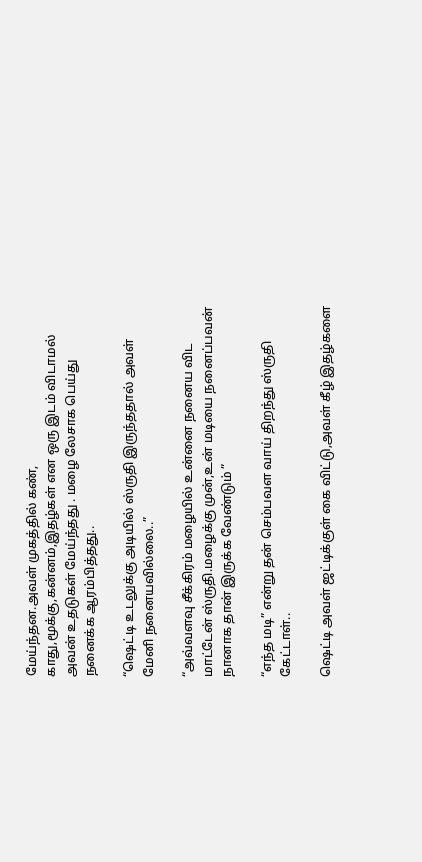மேய்ந்தன.அவள் முகத்தில் கண், காது,மூக்கு,கன்னம்,இதழ்கள் என ஒரு இடம் விடாமல் அவன் உதடுகள் மேய்ந்தது . மழை லேசாக பெய்து நனைக்க ஆரம்பித்தது..

“ஷெட்டி உடலுக்கு அடியில் ஸ்ருதி இருந்ததால் அவள் மேனி நனையவில்லை..”

“அவ்வளவு சீக்கிரம் மழையில் உன்னை நனைய விட மாட்டேன் ஸ்ருதி.மழைக்கு முன்,உன் மடியை நனைப்பவன் நானாக தான் இருக்க வேண்டும் ”

“எந்த மடி” என்று தன் செம்பவள வாய் திறந்து ஸ்ருதி கேட்டாள்..

ஷெட்டி அவள் ஜட்டிக்குள் கை விட்டு,அவள் கீழ் இதழ்களை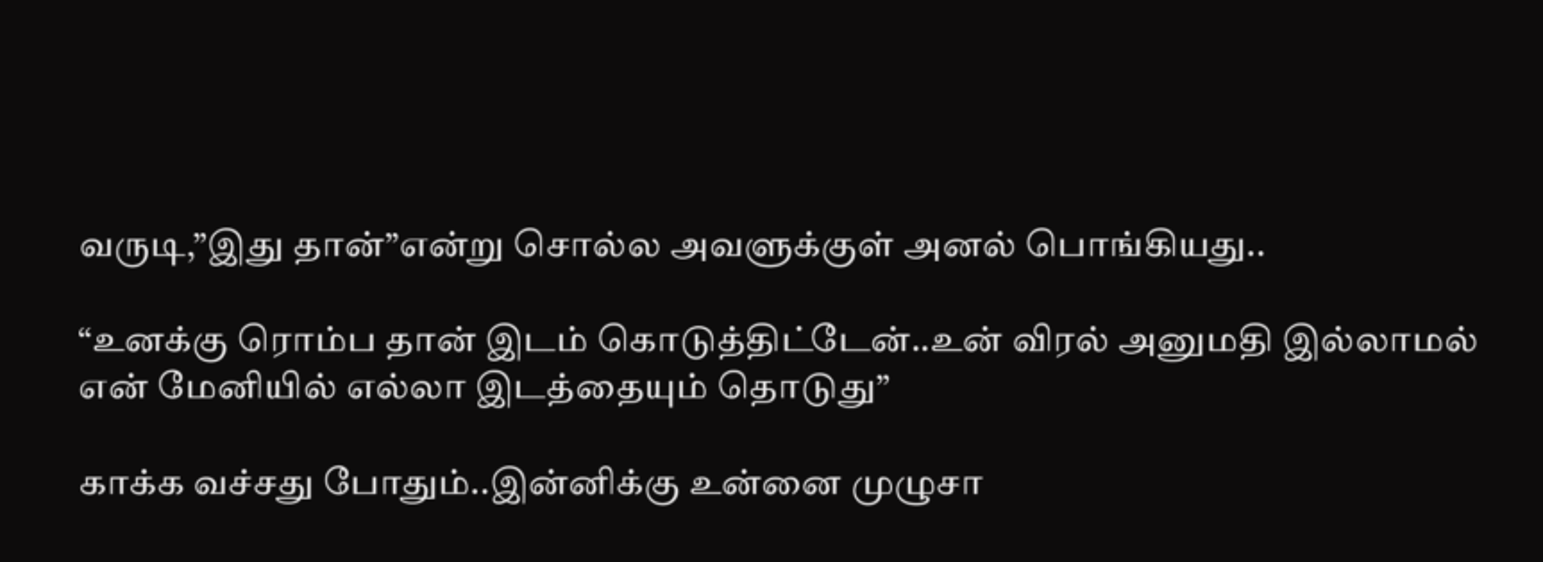வருடி,”இது தான்”என்று சொல்ல அவளுக்குள் அனல் பொங்கியது..

“உனக்கு ரொம்ப தான் இடம் கொடுத்திட்டேன்..உன் விரல் அனுமதி இல்லாமல் என் மேனியில் எல்லா இடத்தையும் தொடுது”

காக்க வச்சது போதும்..இன்னிக்கு உன்னை முழுசா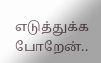எடுத்துக்க போறேன்..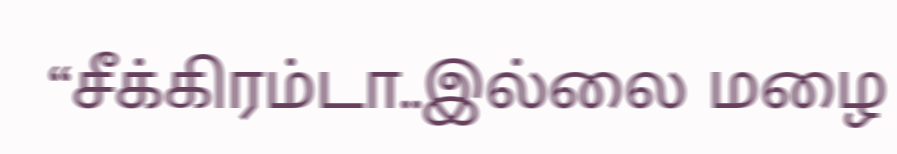“சீக்கிரம்டா..இல்லை மழை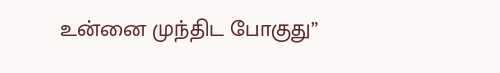உன்னை முந்திட போகுது”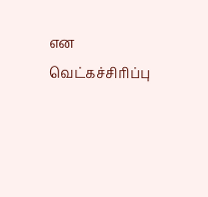என வெட்கச்சிரிப்பு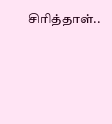சிரித்தாள்..